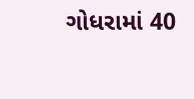ગોધરામાં 40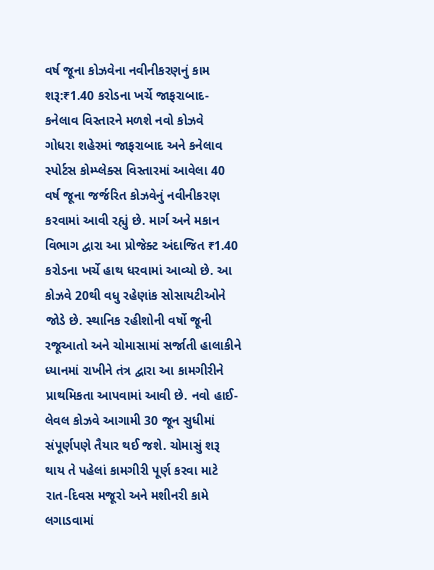વર્ષ જૂના કોઝવેના નવીનીકરણનું કામ શરૂ:₹1.40 કરોડના ખર્ચે જાફરાબાદ-કનેલાવ વિસ્તારને મળશે નવો કોઝવે
ગોધરા શહેરમાં જાફરાબાદ અને કનેલાવ સ્પોર્ટસ કોમ્પ્લેક્સ વિસ્તારમાં આવેલા 40 વર્ષ જૂના જર્જરિત કોઝવેનું નવીનીકરણ કરવામાં આવી રહ્યું છે. માર્ગ અને મકાન વિભાગ દ્વારા આ પ્રોજેક્ટ અંદાજિત ₹1.40 કરોડના ખર્ચે હાથ ધરવામાં આવ્યો છે. આ કોઝવે 20થી વધુ રહેણાંક સોસાયટીઓને જોડે છે. સ્થાનિક રહીશોની વર્ષો જૂની રજૂઆતો અને ચોમાસામાં સર્જાતી હાલાકીને ધ્યાનમાં રાખીને તંત્ર દ્વારા આ કામગીરીને પ્રાથમિકતા આપવામાં આવી છે. નવો હાઈ-લેવલ કોઝવે આગામી 30 જૂન સુધીમાં સંપૂર્ણપણે તૈયાર થઈ જશે. ચોમાસું શરૂ થાય તે પહેલાં કામગીરી પૂર્ણ કરવા માટે રાત-દિવસ મજૂરો અને મશીનરી કામે લગાડવામાં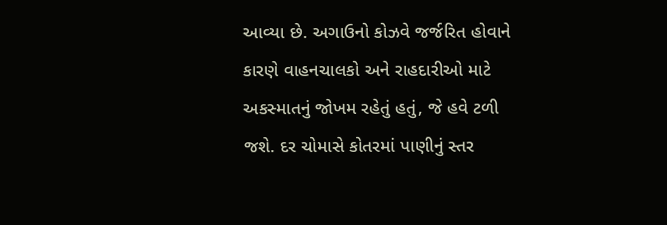આવ્યા છે. અગાઉનો કોઝવે જર્જરિત હોવાને કારણે વાહનચાલકો અને રાહદારીઓ માટે અકસ્માતનું જોખમ રહેતું હતું, જે હવે ટળી જશે. દર ચોમાસે કોતરમાં પાણીનું સ્તર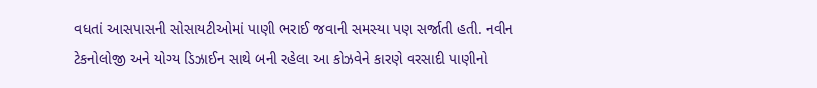વધતાં આસપાસની સોસાયટીઓમાં પાણી ભરાઈ જવાની સમસ્યા પણ સર્જાતી હતી. નવીન ટેકનોલોજી અને યોગ્ય ડિઝાઈન સાથે બની રહેલા આ કોઝવેને કારણે વરસાદી પાણીનો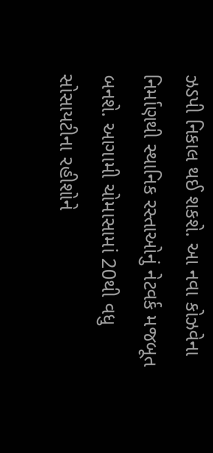ઝડપી નિકાલ થઈ શકશે. આ નવા કોઝવેના નિર્માણથી સ્થાનિક રસ્તાઓનું નેટવર્ક મજબૂત બનશે. આગામી ચોમાસામાં 20થી વધુ સોસાયટીના રહીશોને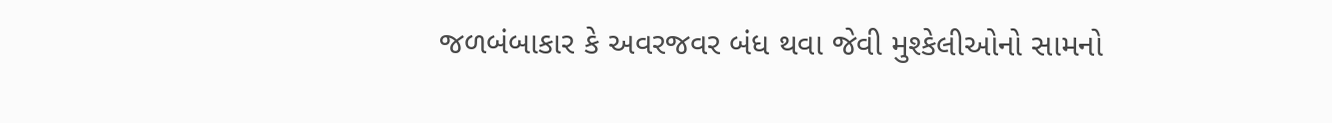જળબંબાકાર કે અવરજવર બંધ થવા જેવી મુશ્કેલીઓનો સામનો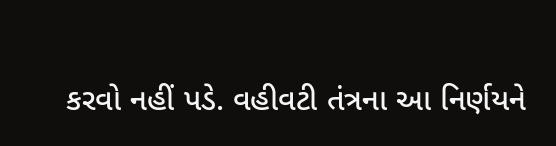કરવો નહીં પડે. વહીવટી તંત્રના આ નિર્ણયને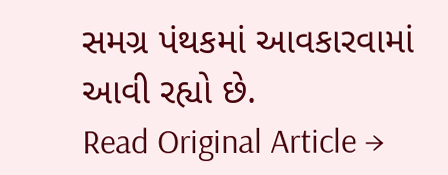સમગ્ર પંથકમાં આવકારવામાં આવી રહ્યો છે.
Read Original Article →